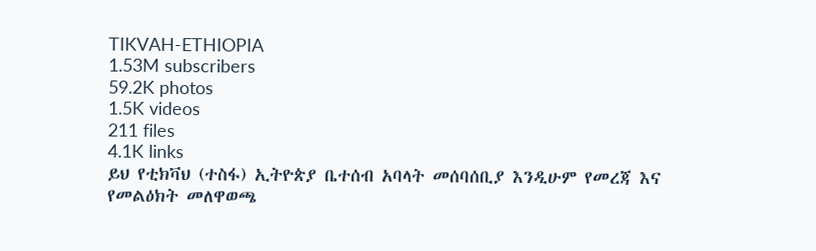TIKVAH-ETHIOPIA
1.53M subscribers
59.2K photos
1.5K videos
211 files
4.1K links
ይህ የቲክቫህ (ተስፋ) ኢትዮጵያ ቤተሰብ አባላት መሰባሰቢያ እንዲሁም የመረጃ እና የመልዕክት መለዋወጫ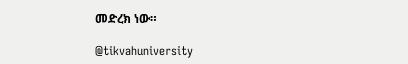መድረክ ነው።

@tikvahuniversity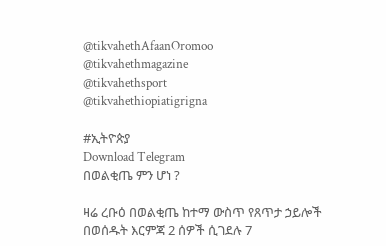@tikvahethAfaanOromoo
@tikvahethmagazine
@tikvahethsport
@tikvahethiopiatigrigna

#ኢትዮጵያ
Download Telegram
በወልቂጤ ምን ሆነ ?

ዛሬ ረቡዕ በወልቂጤ ከተማ ውስጥ የጸጥታ ኃይሎች በወሰዱት እርምጃ 2 ሰዎች ሲገደሉ 7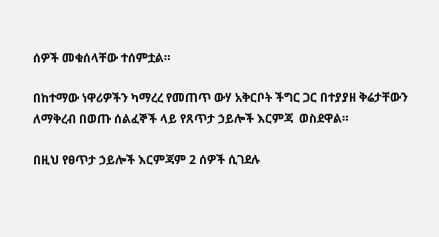ሰዎች መቁሰላቸው ተሰምቷል።

በከተማው ነዋሪዎችን ካማረረ የመጠጥ ውሃ አቅርቦት ችግር ጋር በተያያዘ ቅሬታቸውን ለማቅረብ በወጡ ሰልፈኞች ላይ የጸጥታ ኃይሎች እርምጃ  ወስደዋል።

በዚህ የፀጥታ ኃይሎች እርምጃም 2 ሰዎች ሲገደሉ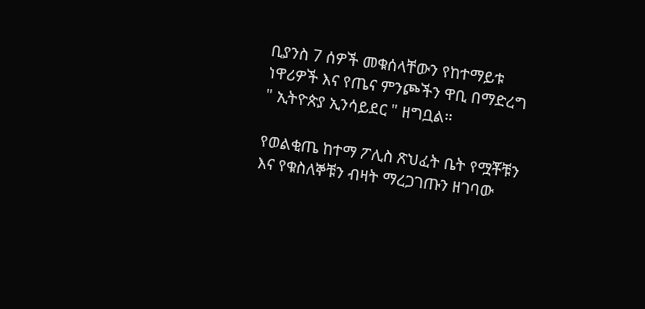ቢያንስ 7 ሰዎች መቁሰላቸውን የከተማይቱ ነዋሪዎች እና የጤና ምንጮችን ዋቢ በማድረግ " ኢትዮጵያ ኢንሳይደር " ዘግቧል።

የወልቂጤ ከተማ ፖሊስ ጽህፈት ቤት የሟቾቹን እና የቁስለኞቹን ብዛት ማረጋገጡን ዘገባው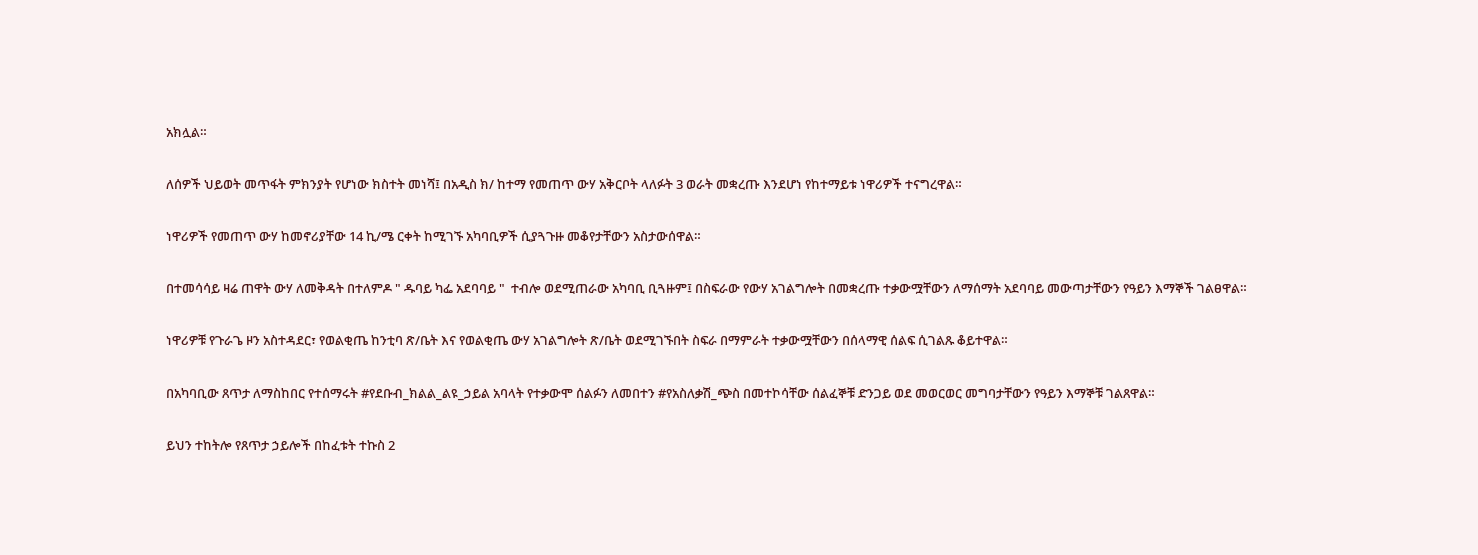አክሏል።

ለሰዎች ህይወት መጥፋት ምክንያት የሆነው ክስተት መነሻ፤ በአዲስ ክ/ ከተማ የመጠጥ ውሃ አቅርቦት ላለፉት 3 ወራት መቋረጡ እንደሆነ የከተማይቱ ነዋሪዎች ተናግረዋል።

ነዋሪዎች የመጠጥ ውሃ ከመኖሪያቸው 14 ኪ/ሜ ርቀት ከሚገኙ አካባቢዎች ሲያጓጉዙ መቆየታቸውን አስታውሰዋል።

በተመሳሳይ ዛሬ ጠዋት ውሃ ለመቅዳት በተለምዶ " ዱባይ ካፌ አደባባይ "  ተብሎ ወደሚጠራው አካባቢ ቢጓዙም፤ በስፍራው የውሃ አገልግሎት በመቋረጡ ተቃውሟቸውን ለማሰማት አደባባይ መውጣታቸውን የዓይን እማኞች ገልፀዋል።

ነዋሪዎቹ የጉራጌ ዞን አስተዳደር፣ የወልቂጤ ከንቲባ ጽ/ቤት እና የወልቂጤ ውሃ አገልግሎት ጽ/ቤት ወደሚገኙበት ስፍራ በማምራት ተቃውሟቸውን በሰላማዊ ሰልፍ ሲገልጹ ቆይተዋል።

በአካባቢው ጸጥታ ለማስከበር የተሰማሩት #የደቡብ_ክልል_ልዩ_ኃይል አባላት የተቃውሞ ሰልፉን ለመበተን #የአስለቃሽ_ጭስ በመተኮሳቸው ሰልፈኞቹ ድንጋይ ወደ መወርወር መግባታቸውን የዓይን እማኞቹ ገልጸዋል።

ይህን ተከትሎ የጸጥታ ኃይሎች በከፈቱት ተኩስ 2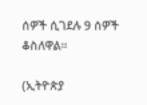ሰዎች ሲገደሉ 9 ሰዎች ቆስለዋል።

(ኢትዮጵያ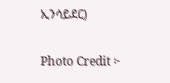ኢንሳይደር)

Photo Credit ፦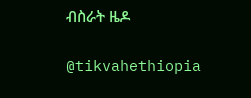ብስራት ዜዶ

@tikvahethiopia